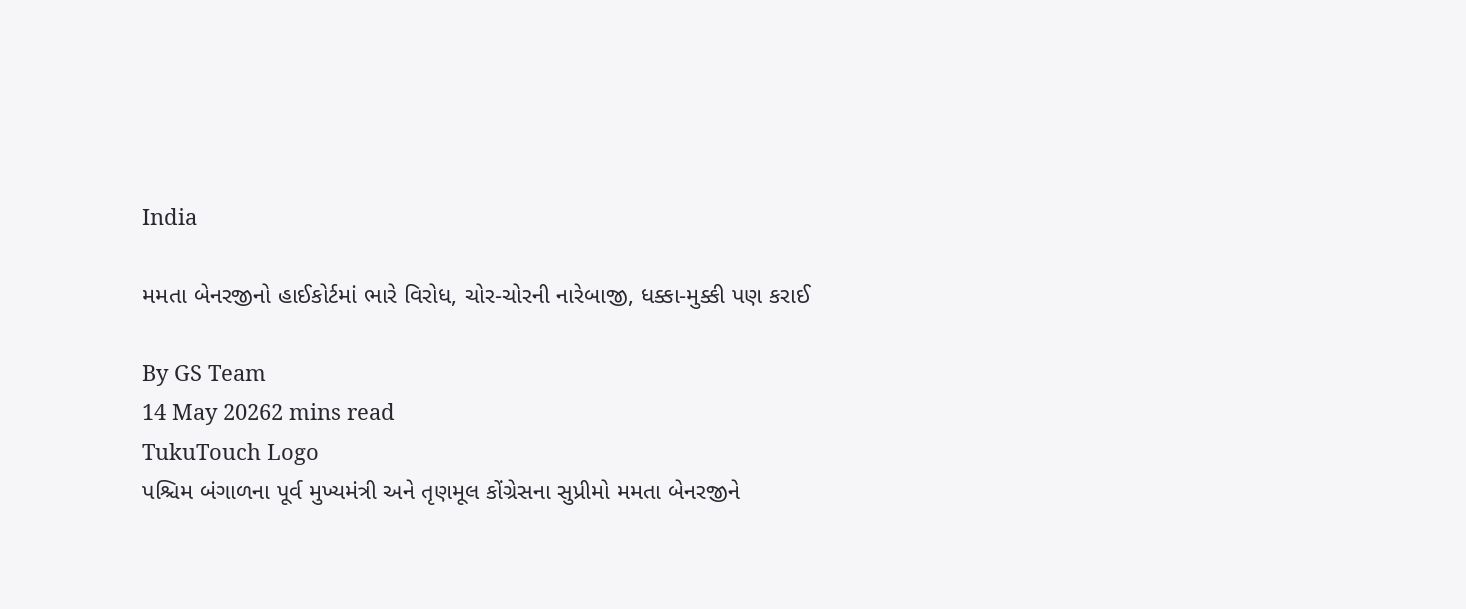India

મમતા બેનરજીનો હાઈકોર્ટમાં ભારે વિરોધ, ચોર-ચોરની નારેબાજી, ધક્કા-મુક્કી પણ કરાઈ

By GS Team
14 May 20262 mins read
TukuTouch Logo
પશ્ચિમ બંગાળના પૂર્વ મુખ્યમંત્રી અને તૃણમૂલ કોંગ્રેસના સુપ્રીમો મમતા બેનરજીને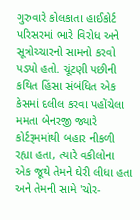ગુરુવારે કોલકાતા હાઈકોર્ટ પરિસરમાં ભારે વિરોધ અને સૂત્રોચ્ચારનો સામનો કરવો પડ્યો હતો. ચૂંટણી પછીની કથિત હિંસા સંબંધિત એક કેસમાં દલીલ કરવા પહોંચેલા મમતા બેનરજી જ્યારે કોર્ટરૂમમાંથી બહાર નીકળી રહ્યા હતા, ત્યારે વકીલોના એક જૂથે તેમને ઘેરી લીધા હતા અને તેમની સામે 'ચોર-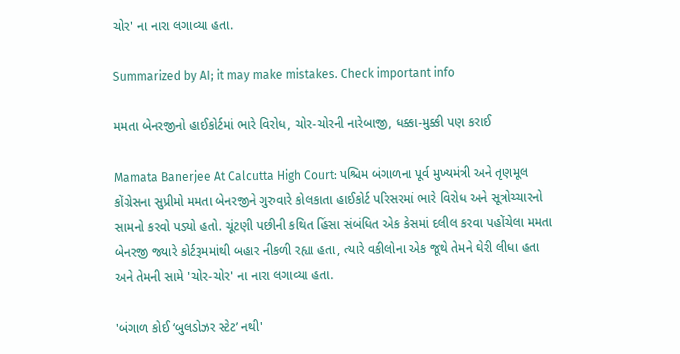ચોર' ના નારા લગાવ્યા હતા.

Summarized by AI; it may make mistakes. Check important info

મમતા બેનરજીનો હાઈકોર્ટમાં ભારે વિરોધ, ચોર-ચોરની નારેબાજી, ધક્કા-મુક્કી પણ કરાઈ

Mamata Banerjee At Calcutta High Court: પશ્ચિમ બંગાળના પૂર્વ મુખ્યમંત્રી અને તૃણમૂલ કોંગ્રેસના સુપ્રીમો મમતા બેનરજીને ગુરુવારે કોલકાતા હાઈકોર્ટ પરિસરમાં ભારે વિરોધ અને સૂત્રોચ્ચારનો સામનો કરવો પડ્યો હતો. ચૂંટણી પછીની કથિત હિંસા સંબંધિત એક કેસમાં દલીલ કરવા પહોંચેલા મમતા બેનરજી જ્યારે કોર્ટરૂમમાંથી બહાર નીકળી રહ્યા હતા, ત્યારે વકીલોના એક જૂથે તેમને ઘેરી લીધા હતા અને તેમની સામે 'ચોર-ચોર' ના નારા લગાવ્યા હતા.

'બંગાળ કોઈ ‘બુલડોઝર સ્ટેટ’ નથી'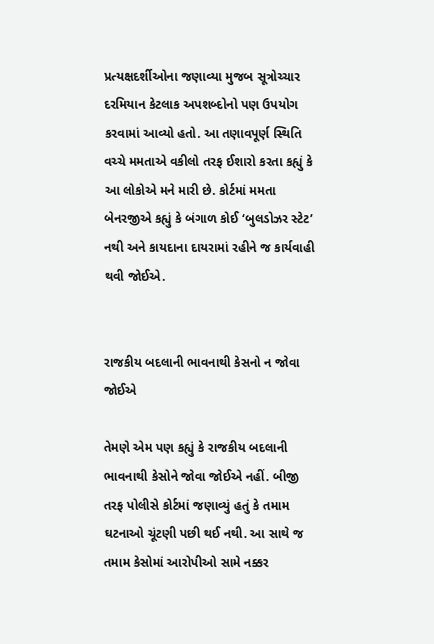પ્રત્યક્ષદર્શીઓના જણાવ્યા મુજબ સૂત્રોચ્ચાર દરમિયાન કેટલાક અપશબ્દોનો પણ ઉપયોગ કરવામાં આવ્યો હતો. આ તણાવપૂર્ણ સ્થિતિ વચ્ચે મમતાએ વકીલો તરફ ઈશારો કરતા કહ્યું કે આ લોકોએ મને મારી છે. કોર્ટમાં મમતા બેનરજીએ કહ્યું કે બંગાળ કોઈ ‘બુલડોઝર સ્ટેટ’ નથી અને કાયદાના દાયરામાં રહીને જ કાર્યવાહી થવી જોઈએ.


રાજકીય બદલાની ભાવનાથી કેસનો ન જોવા જોઈએ

તેમણે એમ પણ કહ્યું કે રાજકીય બદલાની ભાવનાથી કેસોને જોવા જોઈએ નહીં. બીજી તરફ પોલીસે કોર્ટમાં જણાવ્યું હતું કે તમામ ઘટનાઓ ચૂંટણી પછી થઈ નથી. આ સાથે જ તમામ કેસોમાં આરોપીઓ સામે નક્કર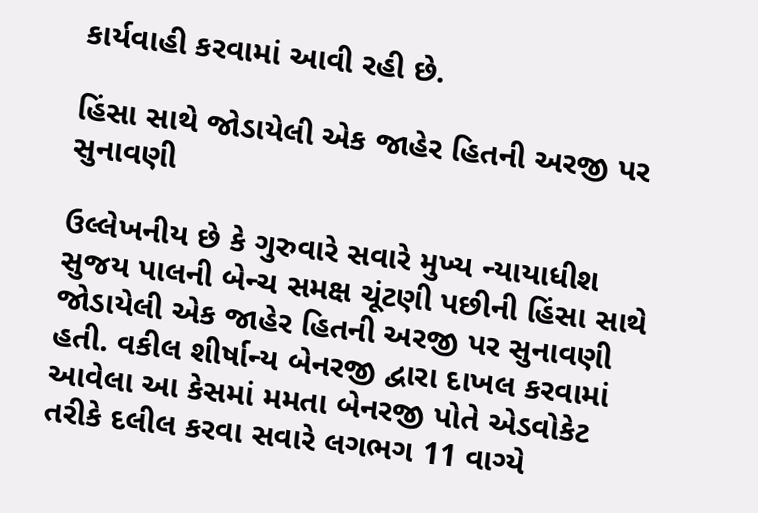કાર્યવાહી કરવામાં આવી રહી છે.

હિંસા સાથે જોડાયેલી એક જાહેર હિતની અરજી પર સુનાવણી

ઉલ્લેખનીય છે કે ગુરુવારે સવારે મુખ્ય ન્યાયાધીશ સુજય પાલની બેન્ચ સમક્ષ ચૂંટણી પછીની હિંસા સાથે જોડાયેલી એક જાહેર હિતની અરજી પર સુનાવણી હતી. વકીલ શીર્ષાન્ય બેનરજી દ્વારા દાખલ કરવામાં આવેલા આ કેસમાં મમતા બેનરજી પોતે એડવોકેટ તરીકે દલીલ કરવા સવારે લગભગ 11 વાગ્યે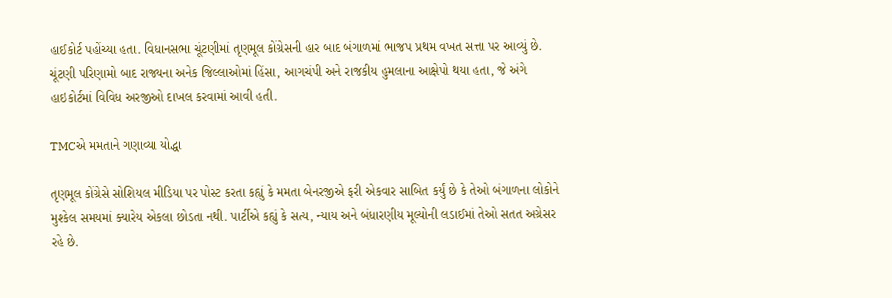હાઈકોર્ટ પહોંચ્યા હતા. વિધાનસભા ચૂંટણીમાં તૃણમૂલ કોંગ્રેસની હાર બાદ બંગાળમાં ભાજપ પ્રથમ વખત સત્તા પર આવ્યું છે. ચૂંટણી પરિણામો બાદ રાજ્યના અનેક જિલ્લાઓમાં હિંસા, આગચંપી અને રાજકીય હુમલાના આક્ષેપો થયા હતા, જે અંગે હાઇકોર્ટમાં વિવિધ અરજીઓ દાખલ કરવામાં આવી હતી.

TMCએ મમતાને ગણાવ્યા યોદ્ધા

તૃણમૂલ કોંગ્રેસે સોશિયલ મીડિયા પર પોસ્ટ કરતા કહ્યું કે મમતા બેનરજીએ ફરી એકવાર સાબિત કર્યું છે કે તેઓ બંગાળના લોકોને મુશ્કેલ સમયમાં ક્યારેય એકલા છોડતા નથી. પાર્ટીએ કહ્યું કે સત્ય, ન્યાય અને બંધારણીય મૂલ્યોની લડાઈમાં તેઓ સતત અગ્રેસર રહે છે.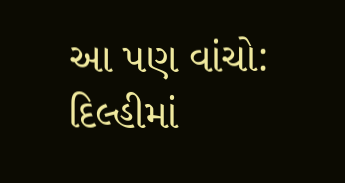આ પણ વાંચો: દિલ્હીમાં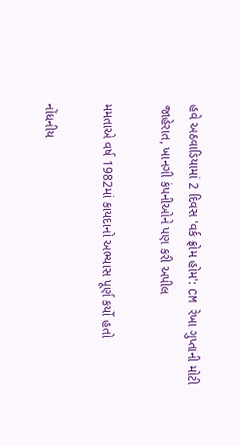હવે અઠવાડિયામાં 2 દિવસ 'વર્ક ફ્રોમ હોમ': CM રેખા ગુપ્તાની મોટી જાહેરાત, ખાનગી કંપનીઓને પણ કરી અપીલ

મમતાએ વર્ષ 1982માં કાયદાનો અભ્યાસ પૂર્ણ કર્યો હતો

નોંધનીય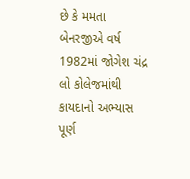છે કે મમતા બેનરજીએ વર્ષ 1982માં જોગેશ ચંદ્ર લો કોલેજમાંથી કાયદાનો અભ્યાસ પૂર્ણ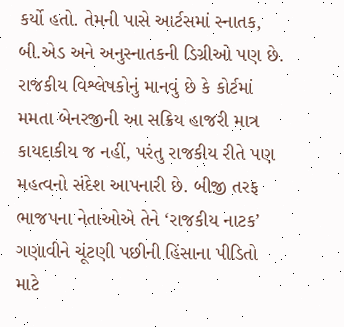કર્યો હતો. તેમની પાસે આર્ટસમાં સ્નાતક, બી.એડ અને અનુસ્નાતકની ડિગ્રીઓ પણ છે. રાજકીય વિશ્લેષકોનું માનવું છે કે કોર્ટમાં મમતા બેનરજીની આ સક્રિય હાજરી માત્ર કાયદાકીય જ નહીં, પરંતુ રાજકીય રીતે પણ મહત્વનો સંદેશ આપનારી છે. બીજી તરફ ભાજપના નેતાઓએ તેને ‘રાજકીય નાટક’ ગણાવીને ચૂંટણી પછીની હિંસાના પીડિતો માટે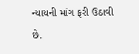ન્યાયની માંગ ફરી ઉઠાવી છે.